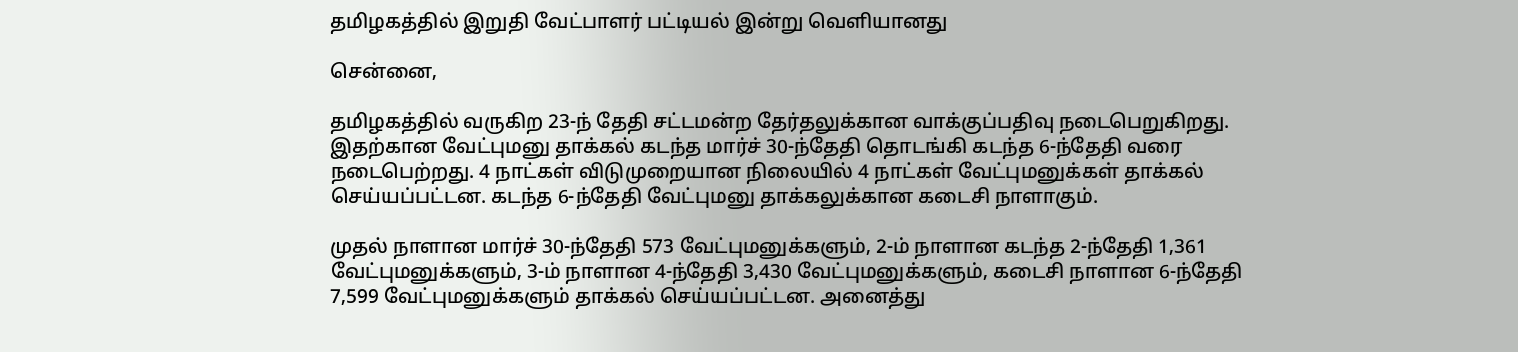தமிழகத்தில் இறுதி வேட்பாளர் பட்டியல் இன்று வெளியானது

சென்னை,

தமிழகத்தில் வருகிற 23-ந் தேதி சட்டமன்ற தேர்தலுக்கான வாக்குப்பதிவு நடைபெறுகிறது. இதற்கான வேட்புமனு தாக்கல் கடந்த மார்ச் 30-ந்தேதி தொடங்கி கடந்த 6-ந்தேதி வரை நடைபெற்றது. 4 நாட்கள் விடுமுறையான நிலையில் 4 நாட்கள் வேட்புமனுக்கள் தாக்கல் செய்யப்பட்டன. கடந்த 6-ந்தேதி வேட்புமனு தாக்கலுக்கான கடைசி நாளாகும்.

முதல் நாளான மார்ச் 30-ந்தேதி 573 வேட்புமனுக்களும், 2-ம் நாளான கடந்த 2-ந்தேதி 1,361 வேட்புமனுக்களும், 3-ம் நாளான 4-ந்தேதி 3,430 வேட்புமனுக்களும், கடைசி நாளான 6-ந்தேதி 7,599 வேட்புமனுக்களும் தாக்கல் செய்யப்பட்டன. அனைத்து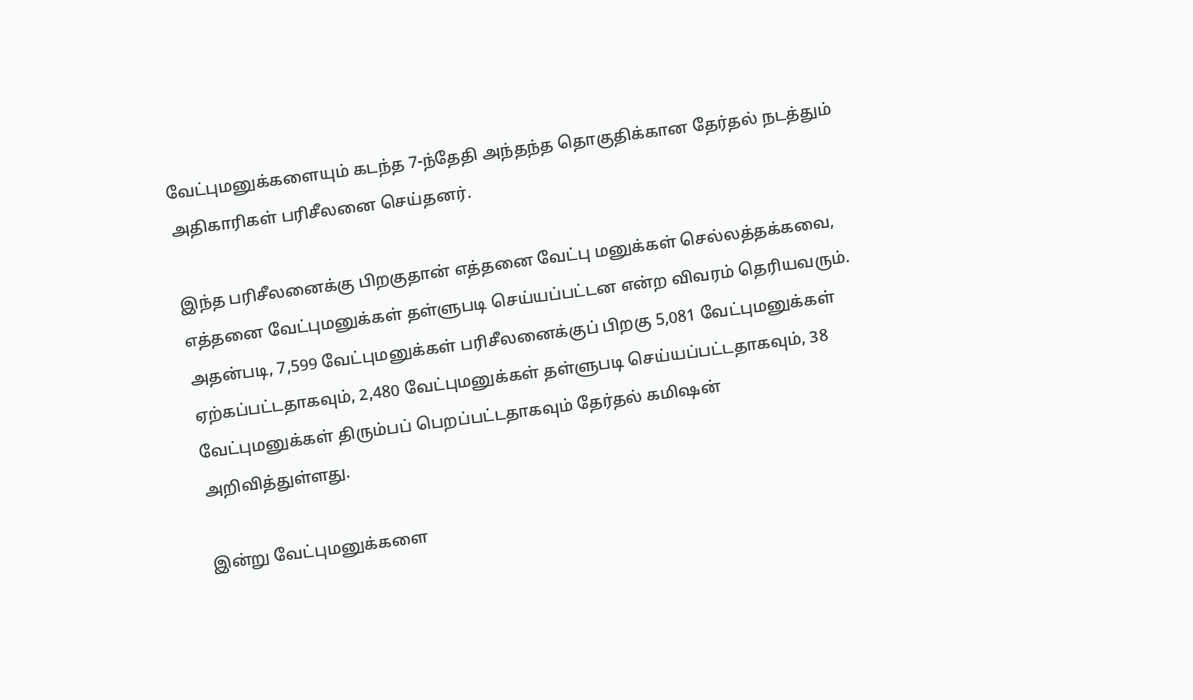வேட்புமனுக்களையும் கடந்த 7-ந்தேதி அந்தந்த தொகுதிக்கான தேர்தல் நடத்தும் அதிகாரிகள் பரிசீலனை செய்தனர்.

இந்த பரிசீலனைக்கு பிறகுதான் எத்தனை வேட்பு மனுக்கள் செல்லத்தக்கவை, எத்தனை வேட்புமனுக்கள் தள்ளுபடி செய்யப்பட்டன என்ற விவரம் தெரியவரும். அதன்படி, 7,599 வேட்புமனுக்கள் பரிசீலனைக்குப் பிறகு 5,081 வேட்புமனுக்கள் ஏற்கப்பட்டதாகவும், 2,480 வேட்புமனுக்கள் தள்ளுபடி செய்யப்பட்டதாகவும், 38 வேட்புமனுக்கள் திரும்பப் பெறப்பட்டதாகவும் தேர்தல் கமிஷன் அறிவித்துள்ளது.

இன்று வேட்புமனுக்களை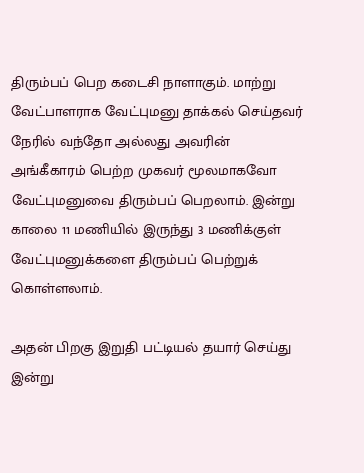திரும்பப் பெற கடைசி நாளாகும். மாற்று வேட்பாளராக வேட்புமனு தாக்கல் செய்தவர் நேரில் வந்தோ அல்லது அவரின் அங்கீகாரம் பெற்ற முகவர் மூலமாகவோ வேட்புமனுவை திரும்பப் பெறலாம். இன்று காலை 11 மணியில் இருந்து 3 மணிக்குள் வேட்புமனுக்களை திரும்பப் பெற்றுக் கொள்ளலாம்.

அதன் பிறகு இறுதி பட்டியல் தயார் செய்து இன்று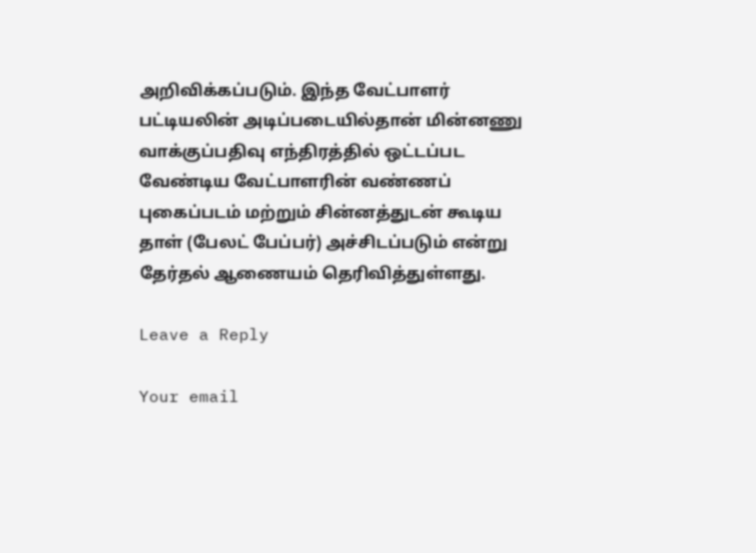அறிவிக்கப்படும். இந்த வேட்பாளர் பட்டியலின் அடிப்படையில்தான் மின்னணு வாக்குப்பதிவு எந்திரத்தில் ஒட்டப்பட வேண்டிய வேட்பாளரின் வண்ணப் புகைப்படம் மற்றும் சின்னத்துடன் கூடிய தாள் (பேலட் பேப்பர்) அச்சிடப்படும் என்று தேர்தல் ஆணையம் தெரிவித்துள்ளது.

Leave a Reply

Your email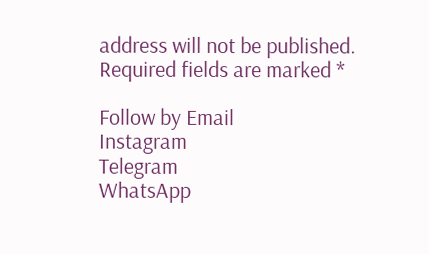address will not be published. Required fields are marked *

Follow by Email
Instagram
Telegram
WhatsApp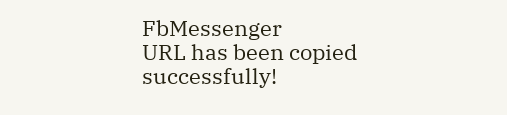FbMessenger
URL has been copied successfully!